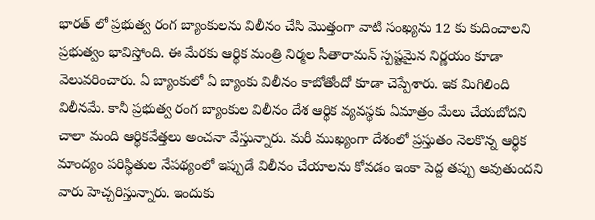భారత్ లో ప్రభుత్వ రంగ బ్యాంకులను విలీనం చేసి మొత్తంగా వాటి సంఖ్యను 12 కు కుదించాలని ప్రభుత్వం భావిస్తోంది. ఈ మేరకు ఆర్థిక మంత్రి నిర్మల సీతారామన్ స్పష్టమైన నిర్ణయం కూడా వెలువరించారు. ఏ బ్యాంకులో ఏ బ్యాంకు విలీనం కాబోతోందో కూడా చెప్పేశారు. ఇక మిగిలింది విలీనమే. కానీ ప్రభుత్వ రంగ బ్యాంకుల విలీనం దేశ ఆర్థిక వ్యవస్థకు ఏమాత్రం మేలు చేయబోదని చాలా మంది ఆర్థికవేత్తలు అంచనా వేస్తున్నారు. మరీ ముఖ్యంగా దేశంలో ప్రస్తుతం నెలకొన్న ఆర్థిక మాంద్యం పరిస్థితుల నేపథ్యంలో ఇప్పుడే విలీనం చేయాలను కోవడం ఇంకా పెద్ద తప్పు అవుతుందని వారు హెచ్చరిస్తున్నారు. ఇందుకు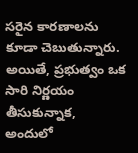సరైన కారణాలను కూడా చెబుతున్నారు.
అయితే, ప్రభుత్వం ఒక సారి నిర్ణయం తీసుకున్నాక, అందులో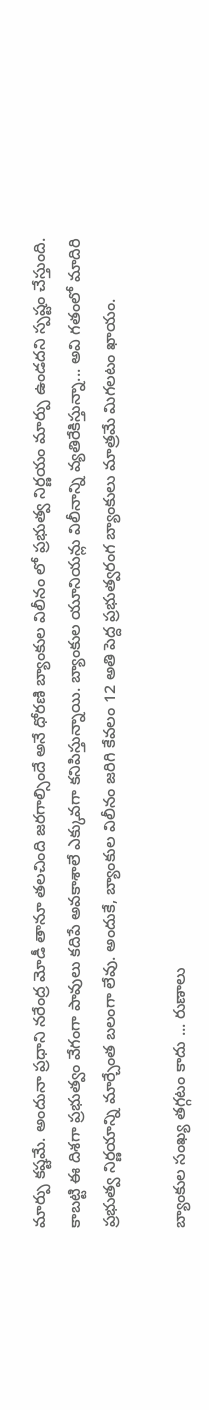మార్పు కష్టమే. అందునా ప్రధాని నరేంద్ర మోడీ తానూ తలచింది జరగాల్సిందే అనే ధోరణి బ్యాంకుల విలీనం లో ప్రభుత్వ నిర్ణయం మార్పు ఉండదని స్పష్టం చేస్తుంది. కాబట్టి ఈ దిశగా ప్రభుత్వం వేగంగా పావులు కదిపే అవకాశాలే ఎక్కువగా కనిపిస్తున్నాయి. బ్యాంకుల యూనియన్లు విలీనాన్ని వ్యతిరేకిస్తున్నా... అవి గతంలో మాదిరి ప్రభుత్వ నిర్ణయాన్ని మార్చేంత బలంగా లేవు. అందుకే, బ్యాంకుల విలీనం జరిగి కేవలం 12 అతి పెద్ద ప్రభుత్వరంగ బ్యాంకులు మాత్రమే మిగలటం ఖాయం.

బ్యాంకుల సంఖ్య తగ్గటం కాదు ... రుణాలు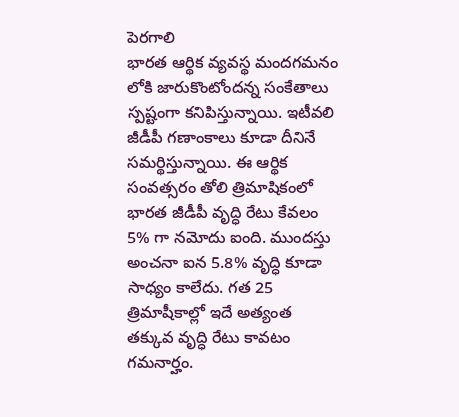పెరగాలి
భారత ఆర్థిక వ్యవస్థ మందగమనం లోకి జారుకొంటోందన్న సంకేతాలు స్పష్టంగా కనిపిస్తున్నాయి. ఇటీవలి జీడీపీ గణాంకాలు కూడా దీనినే సమర్థిస్తున్నాయి. ఈ ఆర్థిక సంవత్సరం తోలి త్రిమాషికంలో భారత జీడీపీ వృద్ధి రేటు కేవలం 5% గా నమోదు ఐంది. ముందస్తు అంచనా ఐన 5.8% వృద్ధి కూడా సాధ్యం కాలేదు. గత 25 త్రిమాషీకాల్లో ఇదే అత్యంత తక్కువ వృద్ధి రేటు కావటం గమనార్హం.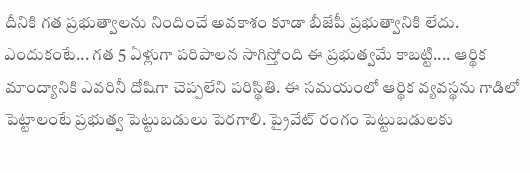దీనికి గత ప్రభుత్వాలను నిందించే అవకాశం కూడా బీజేపీ ప్రభుత్వానికి లేదు. ఎందుకంటే... గత 5 ఏళ్లుగా పరిపాలన సాగిస్తోంది ఈ ప్రభుత్వమే కాబట్టి.... ఆర్థిక మాంద్యానికి ఎవరినీ దోషిగా చెప్పలేని పరిస్థితి. ఈ సమయంలో ఆర్థిక వ్యవస్థను గాడిలో పెట్టాలంటే ప్రభుత్వ పెట్టుబడులు పెరగాలి. ప్రైవేట్ రంగం పెట్టుబడులకు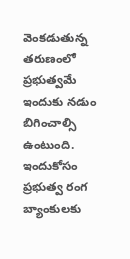వెంకడుతున్న తరుణంలో ప్రభుత్వమే ఇందుకు నడుం బిగించాల్సి ఉంటుంది. ఇందుకోసం ప్రభుత్వ రంగ బ్యాంకులకు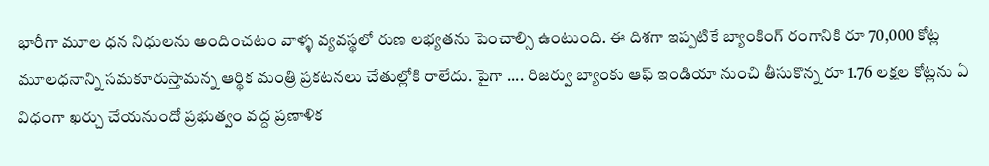భారీగా మూల ధన నిధులను అందించటం వాళ్ళ వ్యవస్థలో రుణ లభ్యతను పెంచాల్సి ఉంటుంది. ఈ దిశగా ఇప్పటికే బ్యాంకింగ్ రంగానికి రూ 70,000 కోట్ల మూలధనాన్ని సమకూరుస్తామన్న ఆర్థిక మంత్రి ప్రకటనలు చేతుల్లోకి రాలేదు. పైగా .... రిజర్వు బ్యాంకు ఆఫ్ ఇండియా నుంచి తీసుకొన్న రూ 1.76 లక్షల కోట్లను ఏ విధంగా ఖర్చు చేయనుందో ప్రభుత్వం వద్ద ప్రణాళిక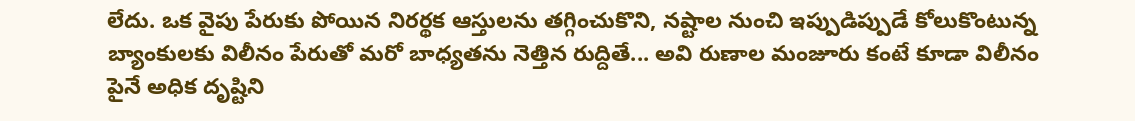లేదు. ఒక వైపు పేరుకు పోయిన నిరర్థక ఆస్తులను తగ్గించుకొని, నష్టాల నుంచి ఇప్పుడిప్పుడే కోలుకొంటున్న బ్యాంకులకు విలీనం పేరుతో మరో బాధ్యతను నెత్తిన రుద్దితే... అవి రుణాల మంజూరు కంటే కూడా విలీనం పైనే అధిక దృష్టిని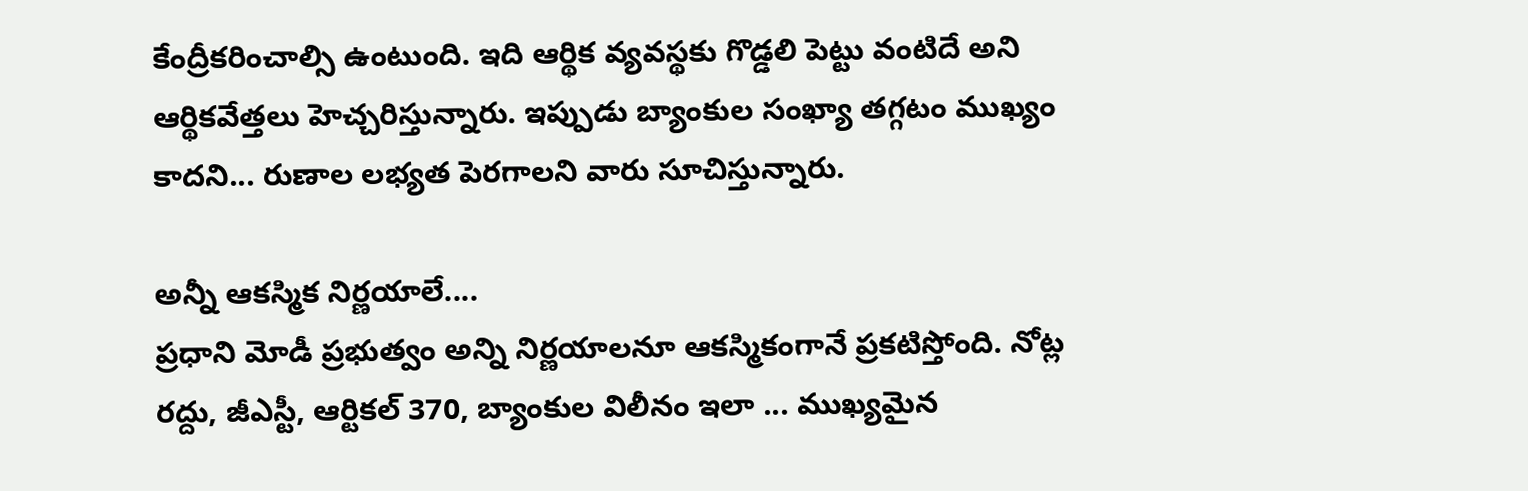కేంద్రీకరించాల్సి ఉంటుంది. ఇది ఆర్థిక వ్యవస్థకు గొడ్డలి పెట్టు వంటిదే అని ఆర్థికవేత్తలు హెచ్చరిస్తున్నారు. ఇప్పుడు బ్యాంకుల సంఖ్యా తగ్గటం ముఖ్యం కాదని... రుణాల లభ్యత పెరగాలని వారు సూచిస్తున్నారు.

అన్నీ ఆకస్మిక నిర్ణయాలే....
ప్రధాని మోడీ ప్రభుత్వం అన్ని నిర్ణయాలనూ ఆకస్మికంగానే ప్రకటిస్తోంది. నోట్ల రద్దు, జీఎస్టీ, ఆర్టికల్ 370, బ్యాంకుల విలీనం ఇలా ... ముఖ్యమైన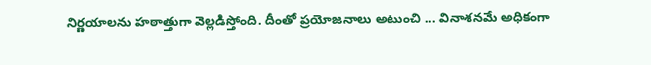నిర్ణయాలను హఠాత్తుగా వెల్లడిస్తోంది. దీంతో ప్రయోజనాలు అటుంచి ... వినాశనమే అధికంగా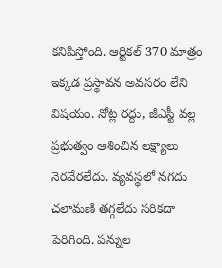కనిపిస్తోంది. ఆర్టికల్ 370 మాత్రం ఇక్కడ ప్రస్థావన అవసరం లేని విషయం. నోట్ల రద్దు, జీఎస్టీ వల్ల ప్రభుత్వం ఆశించిన లక్ష్యాలు నెరవేరలేదు. వ్యవస్థలో నగదు చలామణి తగ్గలేదు సరికదా పెరిగింది. పన్నుల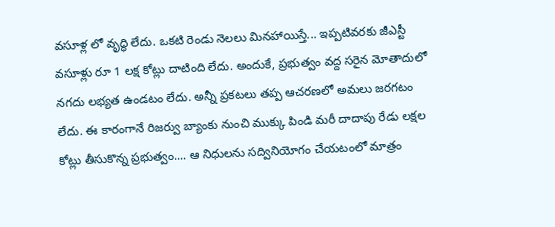వసూళ్ల లో వృద్ధి లేదు. ఒకటి రెండు నెలలు మినహాయిస్తే... ఇప్పటివరకు జీఎస్టీ వసూళ్లు రూ 1 లక్ష కోట్లు దాటింది లేదు. అందుకే, ప్రభుత్వం వద్ద సరైన మోతాదులో నగదు లభ్యత ఉండటం లేదు. అన్నీ ప్రకటలు తప్ప ఆచరణలో అమలు జరగటం లేదు. ఈ కారంగానే రిజర్వు బ్యాంకు నుంచి ముక్కు పిండి మరీ దాదాపు రేడు లక్షల కోట్లు తీసుకొన్న ప్రభుత్వం.... ఆ నిధులను సద్వినియోగం చేయటంలో మాత్రం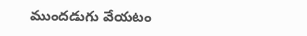ముందడుగు వేయటం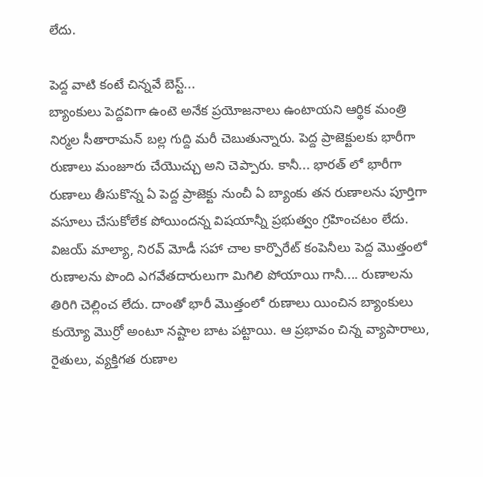లేదు.

పెద్ద వాటి కంటే చిన్నవే బెస్ట్...
బ్యాంకులు పెద్దవిగా ఉంటె అనేక ప్రయోజనాలు ఉంటాయని ఆర్థిక మంత్రి నిర్మల సీతారామన్ బల్ల గుద్ది మరీ చెబుతున్నారు. పెద్ద ప్రాజెక్టులకు భారీగా రుణాలు మంజూరు చేయొచ్చు అని చెప్పారు. కానీ... భారత్ లో భారీగా రుణాలు తీసుకొన్న ఏ పెద్ద ప్రాజెక్టు నుంచీ ఏ బ్యాంకు తన రుణాలను పూర్తిగా వసూలు చేసుకోలేక పోయిందన్న విషయాన్నీ ప్రభుత్వం గ్రహించటం లేదు. విజయ్ మాల్యా, నిరవ్ మోడీ సహా చాల కార్పొరేట్ కంపెనీలు పెద్ద మొత్తంలో రుణాలను పొంది ఎగవేతదారులుగా మిగిలి పోయాయి గానీ.... రుణాలను తిరిగి చెల్లించ లేదు. దాంతో భారీ మొత్తంలో రుణాలు యించిన బ్యాంకులు కుయ్యో మొర్రో అంటూ నష్టాల బాట పట్టాయి. ఆ ప్రభావం చిన్న వ్యాపారాలు, రైతులు, వ్యక్తిగత రుణాల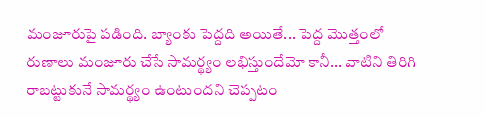మంజూరుపై పడింది. బ్యాంకు పెద్దది అయితే... పెద్ద మొత్తంలో రుణాలు మంజూరు చేసే సామర్థ్యం లభిస్తుందేమో కానీ... వాటిని తిరిగి రాబట్టుకునే సామర్థ్యం ఉంటుందని చెప్పటం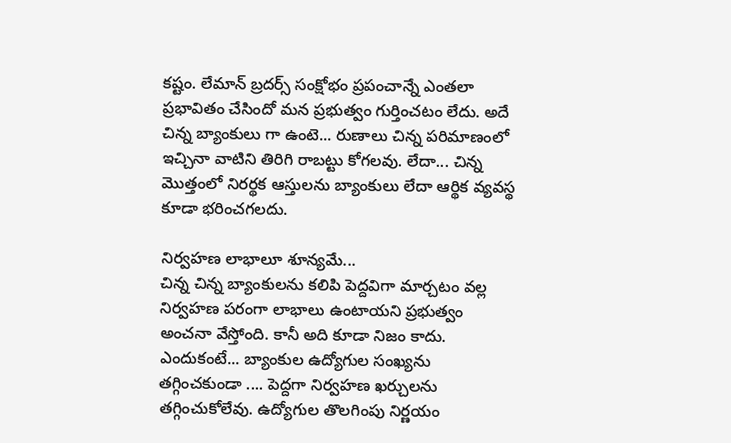కష్టం. లేమాన్ బ్రదర్స్ సంక్షోభం ప్రపంచాన్నే ఎంతలా ప్రభావితం చేసిందో మన ప్రభుత్వం గుర్తించటం లేదు. అదే చిన్న బ్యాంకులు గా ఉంటె... రుణాలు చిన్న పరిమాణంలో ఇచ్చినా వాటిని తిరిగి రాబట్టు కోగలవు. లేదా... చిన్న మొత్తంలో నిరర్థక ఆస్తులను బ్యాంకులు లేదా ఆర్థిక వ్యవస్థ కూడా భరించగలదు.

నిర్వహణ లాభాలూ శూన్యమే...
చిన్న చిన్న బ్యాంకులను కలిపి పెద్దవిగా మార్చటం వల్ల నిర్వహణ పరంగా లాభాలు ఉంటాయని ప్రభుత్వం అంచనా వేస్తోంది. కానీ అది కూడా నిజం కాదు. ఎందుకంటే... బ్యాంకుల ఉద్యోగుల సంఖ్యను తగ్గించకుండా .... పెద్దగా నిర్వహణ ఖర్చులను తగ్గించుకోలేవు. ఉద్యోగుల తొలగింపు నిర్ణయం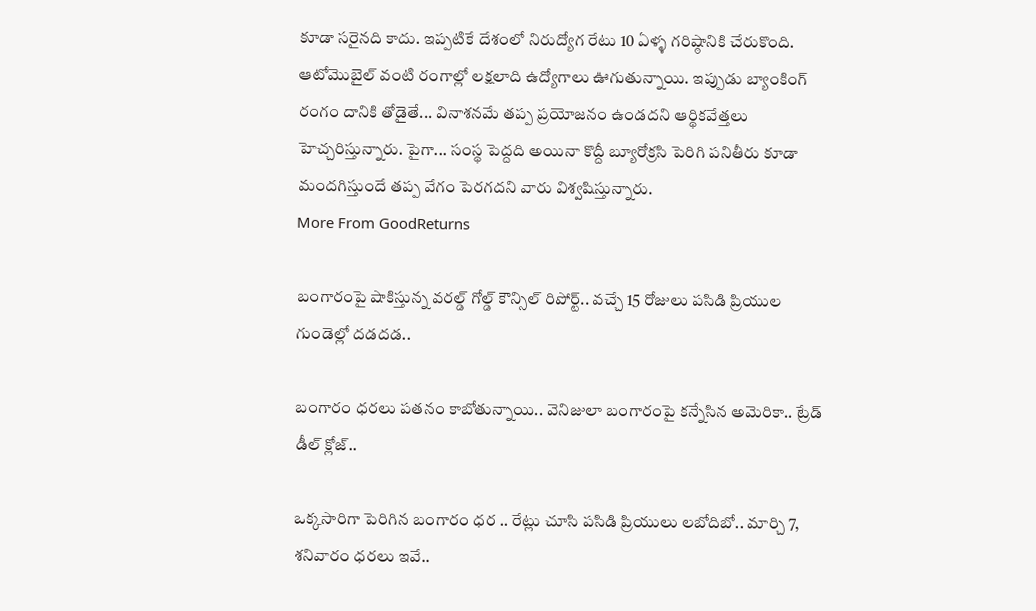కూడా సరైనది కాదు. ఇప్పటికే దేశంలో నిరుద్యోగ రేటు 10 ఏళ్ళ గరిష్ఠానికి చేరుకొంది. ఆటోమొబైల్ వంటి రంగాల్లో లక్షలాది ఉద్యోగాలు ఊగుతున్నాయి. ఇప్పుడు బ్యాంకింగ్ రంగం దానికి తోడైతే... వినాశనమే తప్ప ప్రయోజనం ఉండదని ఆర్థికవేత్తలు హెచ్చరిస్తున్నారు. పైగా... సంస్థ పెద్దది అయినా కొద్దీ బ్యూరోక్రసి పెరిగి పనితీరు కూడా మందగిస్తుందే తప్ప వేగం పెరగదని వారు విశ్వషిస్తున్నారు.
More From GoodReturns

బంగారంపై షాకిస్తున్న వరల్డ్ గోల్డ్ కౌన్సిల్ రిపోర్ట్.. వచ్చే 15 రోజులు పసిడి ప్రియుల గుండెల్లో దడదడ..

బంగారం ధరలు పతనం కాబోతున్నాయి.. వెనిజులా బంగారంపై కన్నేసిన అమెరికా.. ట్రేడ్ డీల్ క్లోజ్..

ఒక్కసారిగా పెరిగిన బంగారం ధర .. రేట్లు చూసి పసిడి ప్రియులు లబోదిబో.. మార్చి 7, శనివారం ధరలు ఇవే..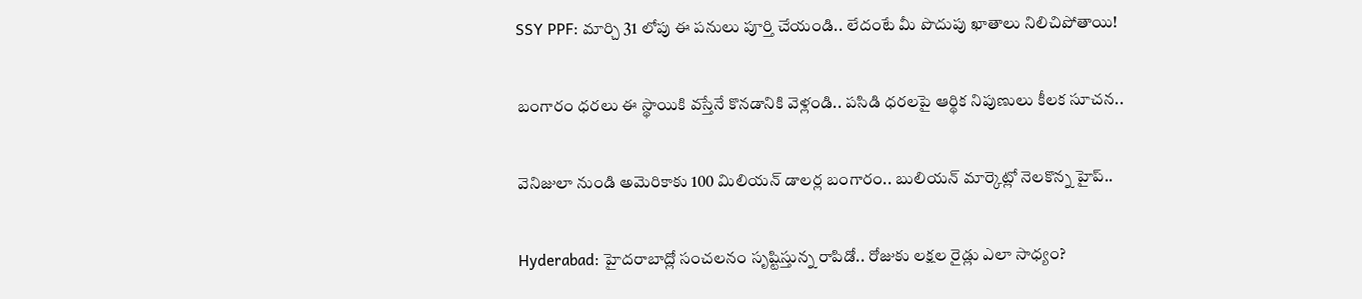SSY PPF: మార్చి 31 లోపు ఈ పనులు పూర్తి చేయండి.. లేదంటే మీ పొదుపు ఖాతాలు నిలిచిపోతాయి!

బంగారం ధరలు ఈ స్థాయికి వస్తేనే కొనడానికి వెళ్లండి.. పసిడి ధరలపై ఆర్థిక నిపుణులు కీలక సూచన..

వెనిజులా నుండి అమెరికాకు 100 మిలియన్ డాలర్ల బంగారం.. బులియన్ మార్కెట్లో నెలకొన్న హైప్..

Hyderabad: హైదరాబాద్లో సంచలనం సృష్టిస్తున్న రాపిడో.. రోజుకు లక్షల రైడ్లు ఎలా సాధ్యం?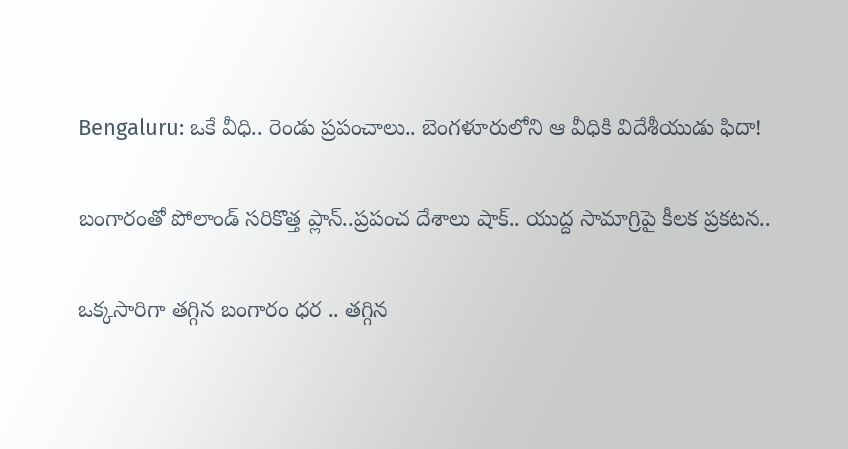Bengaluru: ఒకే వీధి.. రెండు ప్రపంచాలు.. బెంగళూరులోని ఆ వీధికి విదేశీయుడు ఫిదా!

బంగారంతో పోలాండ్ సరికొత్త ప్లాన్..ప్రపంచ దేశాలు షాక్.. యుద్ద సామాగ్రిపై కీలక ప్రకటన..

ఒక్కసారిగా తగ్గిన బంగారం ధర .. తగ్గిన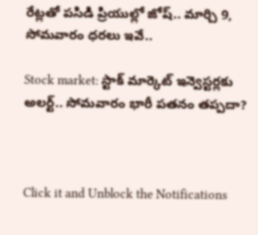రేట్లతో పసిడి ప్రియుల్లో జోష్.. మార్చి 9, సోమవారం ధరలు ఇవే..

Stock market: స్టాక్ మార్కెట్ ఇన్వెస్టర్లకు అలర్ట్.. సోమవారం భారీ పతనం తప్పదా?



Click it and Unblock the Notifications